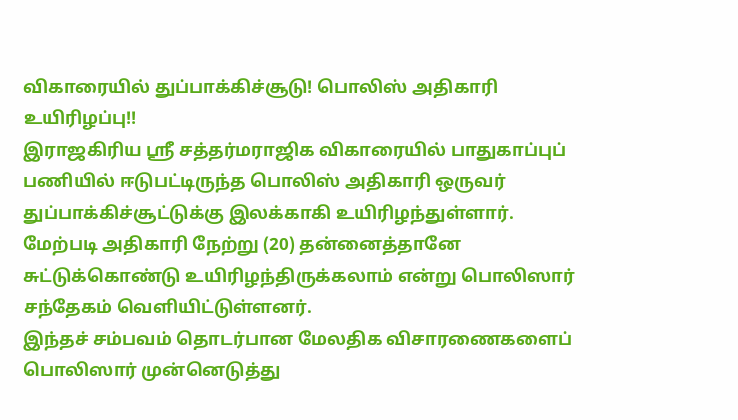விகாரையில் துப்பாக்கிச்சூடு! பொலிஸ் அதிகாரி உயிரிழப்பு!!
இராஜகிரிய ஸ்ரீ சத்தர்மராஜிக விகாரையில் பாதுகாப்புப் பணியில் ஈடுபட்டிருந்த பொலிஸ் அதிகாரி ஒருவர் துப்பாக்கிச்சூட்டுக்கு இலக்காகி உயிரிழந்துள்ளார்.
மேற்படி அதிகாரி நேற்று (20) தன்னைத்தானே சுட்டுக்கொண்டு உயிரிழந்திருக்கலாம் என்று பொலிஸார் சந்தேகம் வெளியிட்டுள்ளனர்.
இந்தச் சம்பவம் தொடர்பான மேலதிக விசாரணைகளைப் பொலிஸார் முன்னெடுத்து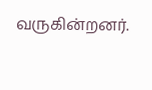வருகின்றனர்.